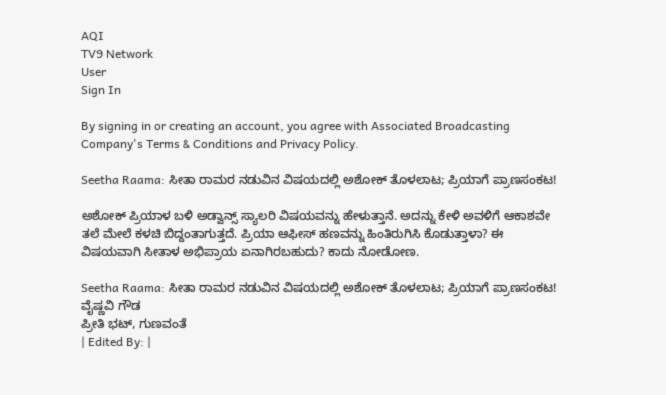AQI
TV9 Network
User
Sign In

By signing in or creating an account, you agree with Associated Broadcasting Company's Terms & Conditions and Privacy Policy.

Seetha Raama: ಸೀತಾ ರಾಮರ ನಡುವಿನ ವಿಷಯದಲ್ಲಿ ಅಶೋಕ್ ತೊಳಲಾಟ; ಪ್ರಿಯಾಗೆ ಪ್ರಾಣಸಂಕಟ!

ಅಶೋಕ್ ಪ್ರಿಯಾಳ ಬಳಿ ಅಡ್ವಾನ್ಸ್ ಸ್ಯಾಲರಿ ವಿಷಯವನ್ನು ಹೇಳುತ್ತಾನೆ. ಅದನ್ನು ಕೇಳಿ ಅವಳಿಗೆ ಆಕಾಶವೇ ತಲೆ ಮೇಲೆ ಕಳಚಿ ಬಿದ್ದಂತಾಗುತ್ತದೆ. ಪ್ರಿಯಾ ಆಫೀಸ್ ಹಣವನ್ನು ಹಿಂತಿರುಗಿಸಿ ಕೊಡುತ್ತಾಳಾ? ಈ ವಿಷಯವಾಗಿ ಸೀತಾಳ ಅಭಿಪ್ರಾಯ ಏನಾಗಿರಬಹುದು? ಕಾದು ನೋಡೋಣ.

Seetha Raama: ಸೀತಾ ರಾಮರ ನಡುವಿನ ವಿಷಯದಲ್ಲಿ ಅಶೋಕ್ ತೊಳಲಾಟ; ಪ್ರಿಯಾಗೆ ಪ್ರಾಣಸಂಕಟ!
ವೈಷ್ಣವಿ ಗೌಡ
ಪ್ರೀತಿ ಭಟ್, ಗುಣವಂತೆ
| Edited By: |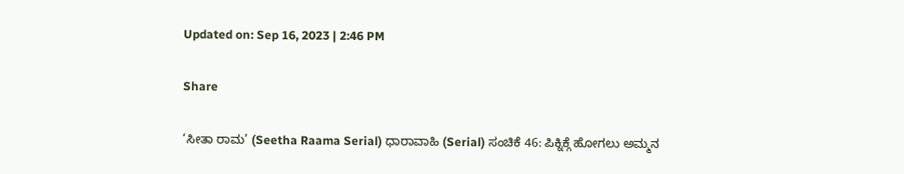Updated on: Sep 16, 2023 | 2:46 PM

Share

‘ಸೀತಾ ರಾಮ’ (Seetha Raama Serial) ಧಾರಾವಾಹಿ (Serial) ಸಂಚಿಕೆ 46: ಪಿಕ್ನಿಕ್ಗೆ ಹೋಗಲು ಅಮ್ಮನ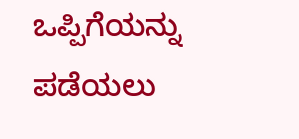ಒಪ್ಪಿಗೆಯನ್ನು ಪಡೆಯಲು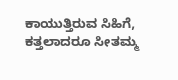ಕಾಯುತ್ತಿರುವ ಸಿಹಿಗೆ, ಕತ್ತಲಾದರೂ ಸೀತಮ್ಮ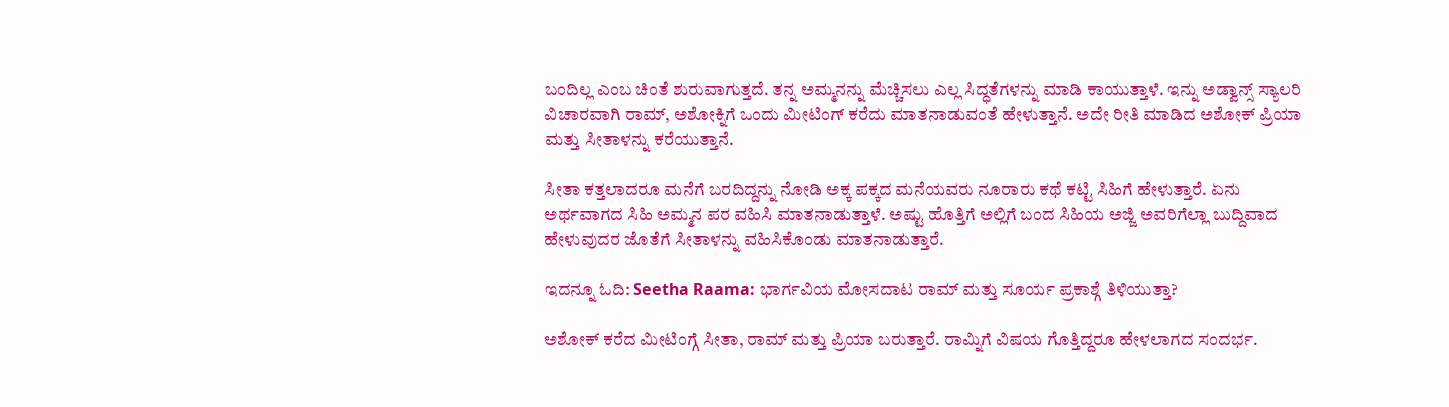ಬಂದಿಲ್ಲ ಎಂಬ ಚಿಂತೆ ಶುರುವಾಗುತ್ತದೆ. ತನ್ನ ಅಮ್ಮನನ್ನು ಮೆಚ್ಚಿಸಲು ಎಲ್ಲ ಸಿದ್ಧತೆಗಳನ್ನು ಮಾಡಿ ಕಾಯುತ್ತಾಳೆ. ಇನ್ನು ಅಡ್ವಾನ್ಸ್ ಸ್ಯಾಲರಿ ವಿಚಾರವಾಗಿ ರಾಮ್, ಅಶೋಕ್ನಿಗೆ ಒಂದು ಮೀಟಿಂಗ್ ಕರೆದು ಮಾತನಾಡುವಂತೆ ಹೇಳುತ್ತಾನೆ. ಅದೇ ರೀತಿ ಮಾಡಿದ ಅಶೋಕ್ ಪ್ರಿಯಾ ಮತ್ತು ಸೀತಾಳನ್ನು ಕರೆಯುತ್ತಾನೆ.

ಸೀತಾ ಕತ್ತಲಾದರೂ ಮನೆಗೆ ಬರದಿದ್ದನ್ನು ನೋಡಿ ಅಕ್ಕ ಪಕ್ಕದ ಮನೆಯವರು ನೂರಾರು ಕಥೆ ಕಟ್ಟಿ ಸಿಹಿಗೆ ಹೇಳುತ್ತಾರೆ. ಏನು ಅರ್ಥವಾಗದ ಸಿಹಿ ಅಮ್ಮನ ಪರ ವಹಿಸಿ ಮಾತನಾಡುತ್ತಾಳೆ. ಅಷ್ಟು ಹೊತ್ತಿಗೆ ಅಲ್ಲಿಗೆ ಬಂದ ಸಿಹಿಯ ಅಜ್ಜಿ ಅವರಿಗೆಲ್ಲಾ ಬುದ್ದಿವಾದ ಹೇಳುವುದರ ಜೊತೆಗೆ ಸೀತಾಳನ್ನು ವಹಿಸಿಕೊಂಡು ಮಾತನಾಡುತ್ತಾರೆ.

ಇದನ್ನೂ ಓದಿ: Seetha Raama: ಭಾರ್ಗವಿಯ ಮೋಸದಾಟ ರಾಮ್ ಮತ್ತು ಸೂರ್ಯ ಪ್ರಕಾಶ್ಗೆ ತಿಳಿಯುತ್ತಾ?

ಅಶೋಕ್ ಕರೆದ ಮೀಟಿಂಗ್ಗೆ ಸೀತಾ, ರಾಮ್ ಮತ್ತು ಪ್ರಿಯಾ ಬರುತ್ತಾರೆ. ರಾಮ್ನಿಗೆ ವಿಷಯ ಗೊತ್ತಿದ್ದರೂ ಹೇಳಲಾಗದ ಸಂದರ್ಭ.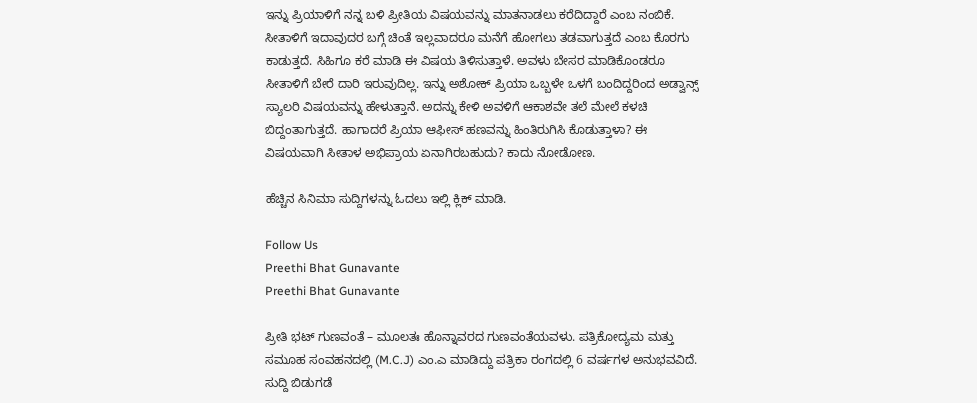ಇನ್ನು ಪ್ರಿಯಾಳಿಗೆ ನನ್ನ ಬಳಿ ಪ್ರೀತಿಯ ವಿಷಯವನ್ನು ಮಾತನಾಡಲು ಕರೆದಿದ್ದಾರೆ ಎಂಬ ನಂಬಿಕೆ. ಸೀತಾಳಿಗೆ ಇದಾವುದರ ಬಗ್ಗೆ ಚಿಂತೆ ಇಲ್ಲವಾದರೂ ಮನೆಗೆ ಹೋಗಲು ತಡವಾಗುತ್ತದೆ ಎಂಬ ಕೊರಗು ಕಾಡುತ್ತದೆ. ಸಿಹಿಗೂ ಕರೆ ಮಾಡಿ ಈ ವಿಷಯ ತಿಳಿಸುತ್ತಾಳೆ. ಅವಳು ಬೇಸರ ಮಾಡಿಕೊಂಡರೂ ಸೀತಾಳಿಗೆ ಬೇರೆ ದಾರಿ ಇರುವುದಿಲ್ಲ. ಇನ್ನು ಅಶೋಕ್ ಪ್ರಿಯಾ ಒಬ್ಬಳೇ ಒಳಗೆ ಬಂದಿದ್ದರಿಂದ ಅಡ್ವಾನ್ಸ್ ಸ್ಯಾಲರಿ ವಿಷಯವನ್ನು ಹೇಳುತ್ತಾನೆ. ಅದನ್ನು ಕೇಳಿ ಅವಳಿಗೆ ಆಕಾಶವೇ ತಲೆ ಮೇಲೆ ಕಳಚಿ ಬಿದ್ದಂತಾಗುತ್ತದೆ. ಹಾಗಾದರೆ ಪ್ರಿಯಾ ಆಫೀಸ್ ಹಣವನ್ನು ಹಿಂತಿರುಗಿಸಿ ಕೊಡುತ್ತಾಳಾ? ಈ ವಿಷಯವಾಗಿ ಸೀತಾಳ ಅಭಿಪ್ರಾಯ ಏನಾಗಿರಬಹುದು? ಕಾದು ನೋಡೋಣ.

ಹೆಚ್ಚಿನ ಸಿನಿಮಾ ಸುದ್ದಿಗಳನ್ನು ಓದಲು ಇಲ್ಲಿ ಕ್ಲಿಕ್ ಮಾಡಿ.

Follow Us
Preethi Bhat Gunavante
Preethi Bhat Gunavante

ಪ್ರೀತಿ ಭಟ್ ಗುಣವಂತೆ – ಮೂಲತಃ ಹೊನ್ನಾವರದ ಗುಣವಂತೆಯವಳು. ಪತ್ರಿಕೋದ್ಯಮ ಮತ್ತು ಸಮೂಹ ಸಂವಹನದಲ್ಲಿ (M.C.J) ಎಂ.ಎ ಮಾಡಿದ್ದು ಪತ್ರಿಕಾ ರಂಗದಲ್ಲಿ 6 ವರ್ಷಗಳ ಅನುಭವವಿದೆ. ಸುದ್ದಿ ಬಿಡುಗಡೆ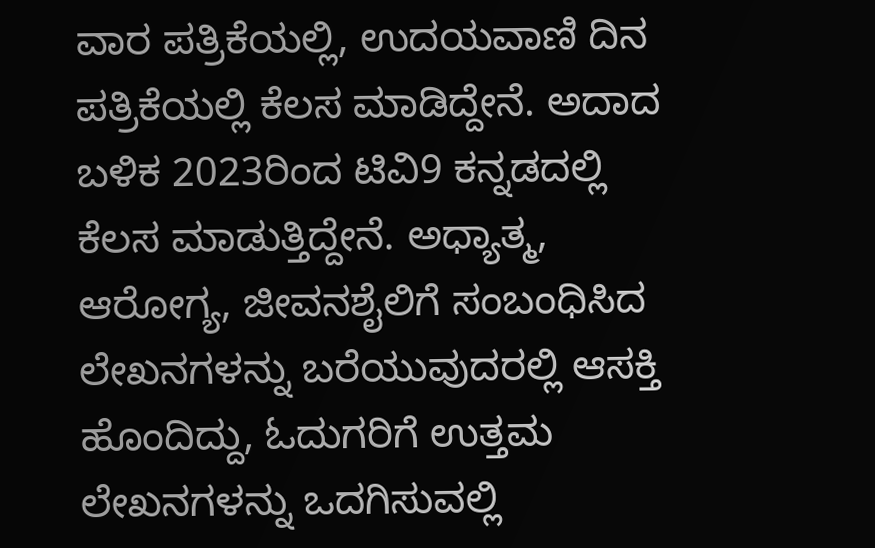ವಾರ ಪತ್ರಿಕೆಯಲ್ಲಿ, ಉದಯವಾಣಿ ದಿನ ಪತ್ರಿಕೆಯಲ್ಲಿ ಕೆಲಸ ಮಾಡಿದ್ದೇನೆ. ಅದಾದ ಬಳಿಕ 2023ರಿಂದ ಟಿವಿ9 ಕನ್ನಡದಲ್ಲಿ ಕೆಲಸ ಮಾಡುತ್ತಿದ್ದೇನೆ. ಅಧ್ಯಾತ್ಮ, ಆರೋಗ್ಯ, ಜೀವನಶೈಲಿಗೆ ಸಂಬಂಧಿಸಿದ ಲೇಖನಗಳನ್ನು ಬರೆಯುವುದರಲ್ಲಿ ಆಸಕ್ತಿ ಹೊಂದಿದ್ದು, ಓದುಗರಿಗೆ ಉತ್ತಮ ಲೇಖನಗಳನ್ನು ಒದಗಿಸುವಲ್ಲಿ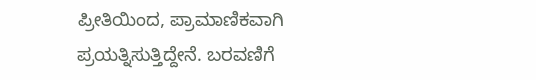ಪ್ರೀತಿಯಿಂದ, ಪ್ರಾಮಾಣಿಕವಾಗಿ ಪ್ರಯತ್ನಿಸುತ್ತಿದ್ದೇನೆ. ಬರವಣಿಗೆ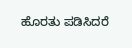ಹೊರತು ಪಡಿಸಿದರೆ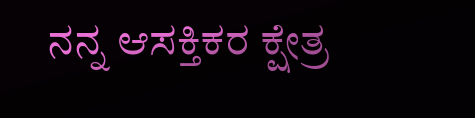ನನ್ನ ಆಸಕ್ತಿಕರ ಕ್ಷೇತ್ರ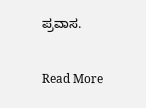ಪ್ರವಾಸ.

Read More